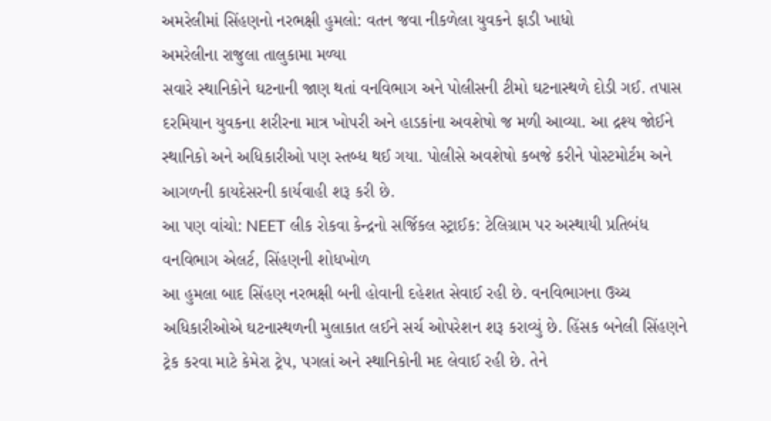અમરેલીમાં સિંહણનો નરભક્ષી હુમલો: વતન જવા નીકળેલા યુવકને ફાડી ખાધો
અમરેલીના રાજુલા તાલુકામા મળ્યા
સવારે સ્થાનિકોને ઘટનાની જાણ થતાં વનવિભાગ અને પોલીસની ટીમો ઘટનાસ્થળે દોડી ગઈ. તપાસ દરમિયાન યુવકના શરીરના માત્ર ખોપરી અને હાડકાંના અવશેષો જ મળી આવ્યા. આ દ્રશ્ય જોઈને સ્થાનિકો અને અધિકારીઓ પણ સ્તબ્ધ થઈ ગયા. પોલીસે અવશેષો કબજે કરીને પોસ્ટમોર્ટમ અને આગળની કાયદેસરની કાર્યવાહી શરૂ કરી છે.
આ પણ વાંચો: NEET લીક રોકવા કેન્દ્રનો સર્જિકલ સ્ટ્રાઈક: ટેલિગ્રામ પર અસ્થાયી પ્રતિબંધ
વનવિભાગ એલર્ટ, સિંહણની શોધખોળ
આ હુમલા બાદ સિંહણ નરભક્ષી બની હોવાની દહેશત સેવાઈ રહી છે. વનવિભાગના ઉચ્ચ અધિકારીઓએ ઘટનાસ્થળની મુલાકાત લઈને સર્ચ ઓપરેશન શરૂ કરાવ્યું છે. હિંસક બનેલી સિંહણને ટ્રેક કરવા માટે કેમેરા ટ્રેપ, પગલાં અને સ્થાનિકોની મદ લેવાઈ રહી છે. તેને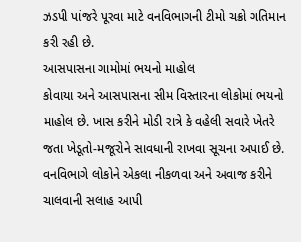ઝડપી પાંજરે પૂરવા માટે વનવિભાગની ટીમો ચક્રો ગતિમાન કરી રહી છે.
આસપાસના ગામોમાં ભયનો માહોલ
કોવાયા અને આસપાસના સીમ વિસ્તારના લોકોમાં ભયનો માહોલ છે. ખાસ કરીને મોડી રાત્રે કે વહેલી સવારે ખેતરે જતા ખેડૂતો-મજૂરોને સાવધાની રાખવા સૂચના અપાઈ છે. વનવિભાગે લોકોને એકલા નીકળવા અને અવાજ કરીને ચાલવાની સલાહ આપી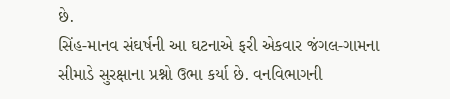છે.
સિંહ-માનવ સંઘર્ષની આ ઘટનાએ ફરી એકવાર જંગલ-ગામના સીમાડે સુરક્ષાના પ્રશ્નો ઉભા કર્યા છે. વનવિભાગની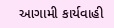આગામી કાર્યવાહી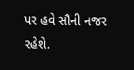પર હવે સૌની નજર રહેશે.